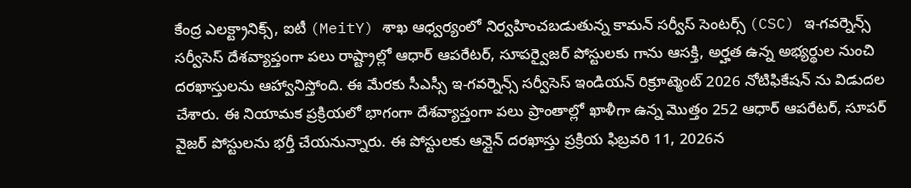కేంద్ర ఎలక్ట్రానిక్స్, ఐటీ (MeitY) శాఖ ఆధ్వర్యంలో నిర్వహించబడుతున్న కామన్ సర్వీస్ సెంటర్స్ (CSC) ఇ-గవర్నెన్స్ సర్వీసెస్ దేశవ్యాప్తంగా పలు రాష్ట్రాల్లో ఆధార్ ఆపరేటర్, సూపర్వైజర్ పోస్టులకు గాను ఆసక్తి, అర్హత ఉన్న అభ్యర్థుల నుంచి దరఖాస్తులను ఆహ్వానిస్తోంది. ఈ మేరకు సీఎస్సీ ఇ-గవర్నెన్స్ సర్వీసెస్ ఇండియన్ రిక్రూట్మెంట్ 2026 నోటిఫికేషన్ ను విడుదల చేశారు. ఈ నియామక ప్రక్రియలో భాగంగా దేశవ్యాప్తంగా పలు ప్రాంతాల్లో ఖాళీగా ఉన్న మొత్తం 252 ఆధార్ ఆపరేటర్, సూపర్ వైజర్ పోస్టులను భర్తీ చేయనున్నారు. ఈ పోస్టులకు ఆన్లైన్ దరఖాస్తు ప్రక్రియ ఫిబ్రవరి 11, 2026న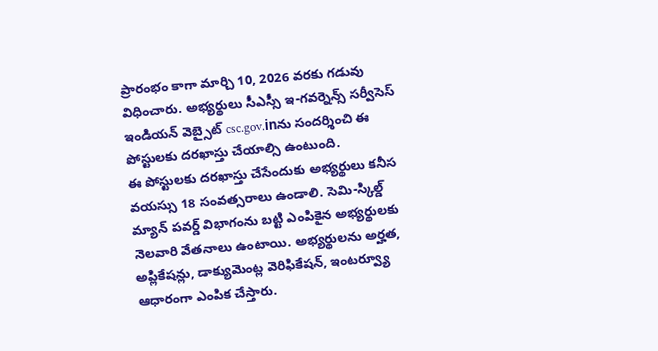ప్రారంభం కాగా మార్చి 10, 2026 వరకు గడువు విధించారు. అభ్యర్థులు సీఎస్సీ ఇ-గవర్నెన్స్ సర్వీసెస్ ఇండియన్ వెబ్సైట్ csc.gov.inను సందర్శించి ఈ పోస్టులకు దరఖాస్తు చేయాల్సి ఉంటుంది.
ఈ పోస్టులకు దరఖాస్తు చేసేందుకు అభ్యర్థులు కనీస వయస్సు 18 సంవత్సరాలు ఉండాలి. సెమి-స్కిల్డ్ మ్యాన్ పవర్డ్ విభాగంను బట్టి ఎంపికైన అభ్యర్థులకు నెలవారి వేతనాలు ఉంటాయి. అభ్యర్థులను అర్హత, అప్లికేషన్లు, డాక్యుమెంట్ల వెరిఫికేషన్, ఇంటర్వ్యూ ఆధారంగా ఎంపిక చేస్తారు.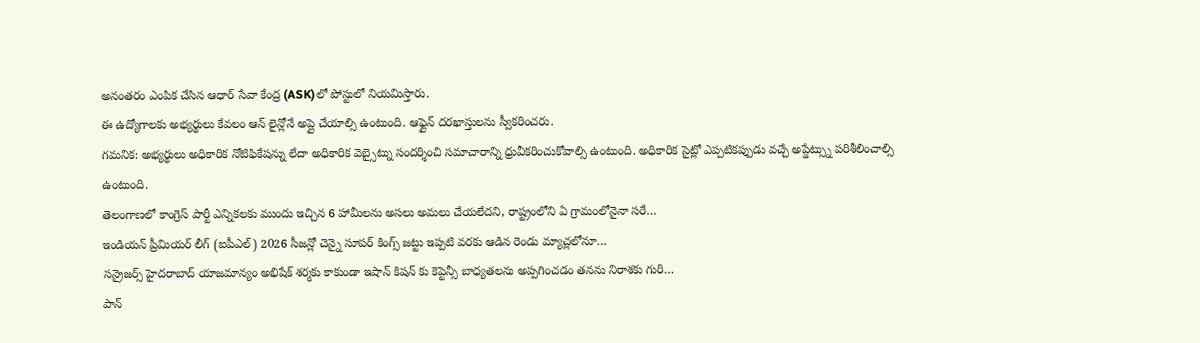అనంతరం ఎంపిక చేసిన ఆధార్ సేవా కేంద్ర (ASK)లో పోస్టులో నియమిస్తారు.
ఈ ఉద్యోగాలకు అభ్యర్థులు కేవలం ఆన్ లైన్లోనే అప్లై చేయాల్సి ఉంటుంది. ఆఫ్లైన్ దరఖాస్తులను స్వీకరించరు.
గమనిక: అభ్యర్థులు అధికారిక నోటిఫికేషన్ను లేదా అధికారిక వెబ్సైట్ను సందర్శించి సమాచారాన్ని ధ్రువీకరించుకోవాల్సి ఉంటుంది. అధికారిక సైట్లో ఎప్పటికప్పుడు వచ్చే అప్డేట్స్ను పరిశీలించాల్సి ఉంటుంది.
తెలంగాణలో కాంగ్రెస్ పార్టీ ఎన్నికలకు ముందు ఇచ్చిన 6 హామీలను అసలు అమలు చేయలేదని, రాష్ట్రంలోని ఏ గ్రామంలోనైనా సరే…
ఇండియన్ ప్రీమియర్ లీగ్ (ఐపీఎల్) 2026 సీజన్లో చెన్నై సూపర్ కింగ్స్ జట్టు ఇప్పటి వరకు ఆడిన రెండు మ్యాచ్లలోనూ…
సన్రైజర్స్ హైదరాబాద్ యాజమాన్యం అభిషేక్ శర్మకు కాకుండా ఇషాన్ కిషన్ కు కెప్టెన్సీ బాధ్యతలను అప్పగించడం తనను నిరాశకు గురి…
పాన్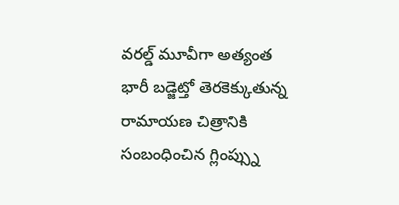వరల్డ్ మూవీగా అత్యంత భారీ బడ్జెట్తో తెరకెక్కుతున్న రామాయణ చిత్రానికి సంబంధించిన గ్లింప్స్ను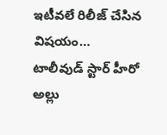ఇటీవలే రిలీజ్ చేసిన విషయం…
టాలీవుడ్ స్టార్ హీరో అల్లు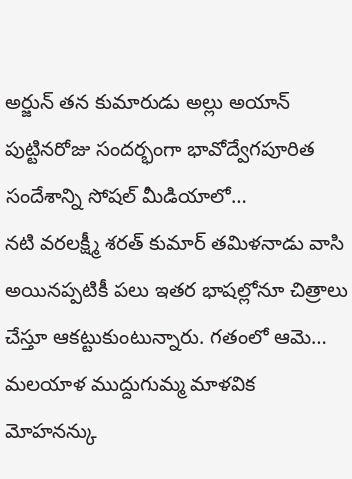అర్జున్ తన కుమారుడు అల్లు అయాన్ పుట్టినరోజు సందర్భంగా భావోద్వేగపూరిత సందేశాన్ని సోషల్ మీడియాలో…
నటి వరలక్ష్మీ శరత్ కుమార్ తమిళనాడు వాసి అయినప్పటికీ పలు ఇతర భాషల్లోనూ చిత్రాలు చేస్తూ ఆకట్టుకుంటున్నారు. గతంలో ఆమె…
మలయాళ ముద్దుగుమ్మ మాళవిక మోహనన్కు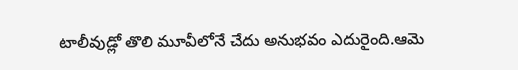టాలీవుడ్లో తొలి మూవీలోనే చేదు అనుభవం ఎదురైంది.ఆమె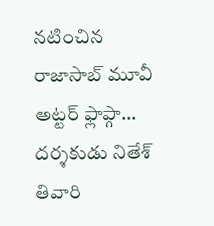నటించిన రాజాసాబ్ మూవీ అట్టర్ ఫ్లాప్గా…
దర్శకుడు నితేశ్ తివారి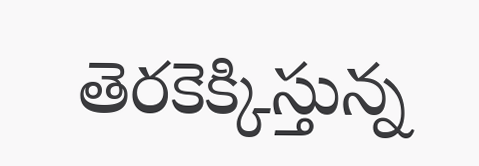తెరకెక్కిస్తున్న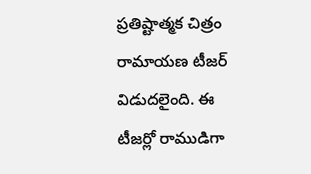ప్రతిష్టాత్మక చిత్రం రామాయణ టీజర్ విడుదలైంది. ఈ టీజర్లో రాముడిగా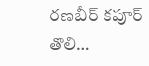రణబీర్ కపూర్ తొలి…